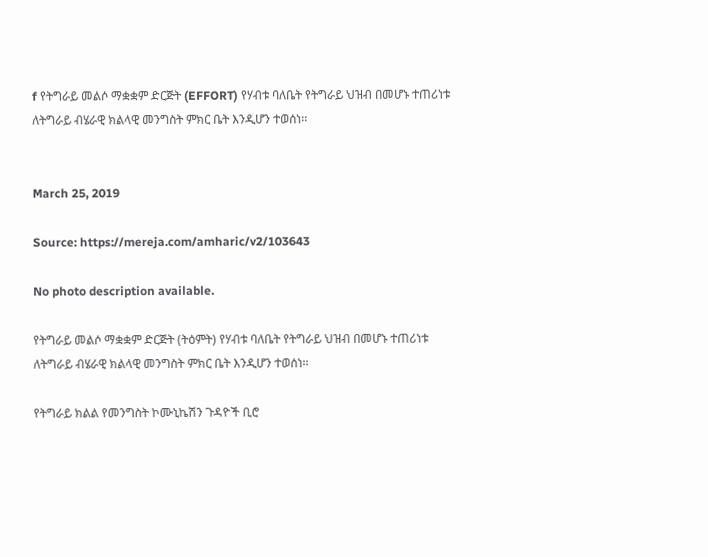f የትግራይ መልሶ ማቋቋም ድርጅት (EFFORT) የሃብቱ ባለቤት የትግራይ ህዝብ በመሆኑ ተጠሪነቱ ለትግራይ ብሄራዊ ክልላዊ መንግስት ምክር ቤት እንዲሆን ተወሰነ፡፡


March 25, 2019

Source: https://mereja.com/amharic/v2/103643

No photo description available.

የትግራይ መልሶ ማቋቋም ድርጅት (ትዕምት) የሃብቱ ባለቤት የትግራይ ህዝብ በመሆኑ ተጠሪነቱ ለትግራይ ብሄራዊ ክልላዊ መንግስት ምክር ቤት እንዲሆን ተወሰነ፡፡

የትግራይ ክልል የመንግስት ኮሙኒኬሽን ጉዳዮች ቢሮ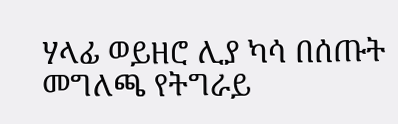ሃላፊ ወይዘሮ ሊያ ካሳ በሰጡት መግለጫ የትግራይ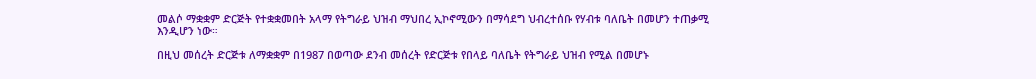መልሶ ማቋቋም ድርጅት የተቋቋመበት አላማ የትግራይ ህዝብ ማህበረ ኢኮኖሚውን በማሳደግ ህብረተሰቡ የሃብቱ ባለቤት በመሆን ተጠቃሚ እንዲሆን ነው።

በዚህ መሰረት ድርጅቱ ለማቋቋም በ1987 በወጣው ደንብ መሰረት የድርጅቱ የበላይ ባለቤት የትግራይ ህዝብ የሚል በመሆኑ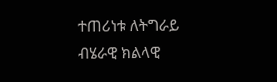ተጠሪነቱ ለትግራይ ብሄራዊ ክልላዊ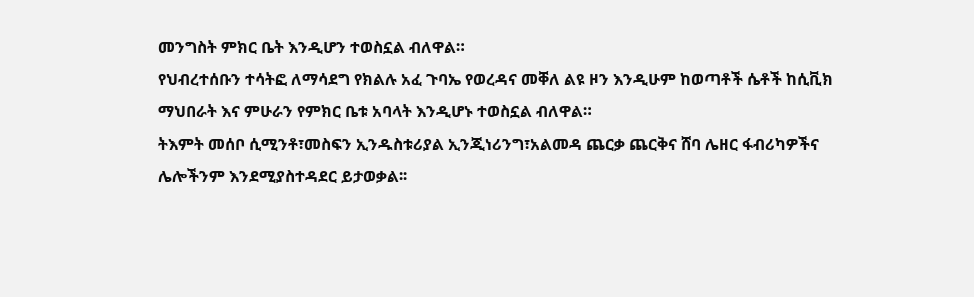መንግስት ምክር ቤት እንዲሆን ተወስኗል ብለዋል።
የህብረተሰቡን ተሳትፎ ለማሳደግ የክልሉ አፈ ጉባኤ የወረዳና መቐለ ልዩ ዞን እንዲሁም ከወጣቶች ሴቶች ከሲቪክ ማህበራት እና ምሁራን የምክር ቤቱ አባላት እንዲሆኑ ተወስኗል ብለዋል።
ትእምት መሰቦ ሲሚንቶ፣መስፍን ኢንዱስቱሪያል ኢንጂነሪንግ፣አልመዳ ጨርቃ ጨርቅና ሸባ ሌዘር ፋብሪካዎችና ሌሎችንም እንደሚያስተዳደር ይታወቃል፡፡